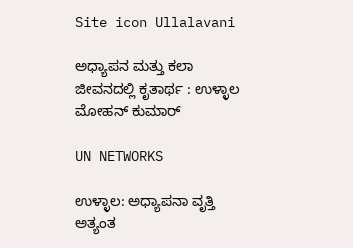Site icon Ullalavani

ಅಧ್ಯಾಪನ ಮತ್ತು ಕಲಾ ಜೀವನದಲ್ಲಿ ಕೃತಾರ್ಥ : ಉಳ್ಳಾಲ ಮೋಹನ್ ಕುಮಾರ್

UN NETWORKS

ಉಳ್ಳಾಲ: ಅಧ್ಯಾಪನಾ ವೃತ್ತಿ ಅತ್ಯಂತ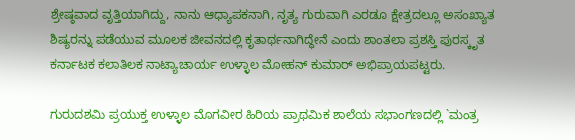ಶ್ರೇಷ್ಠವಾದ ವೃತ್ತಿಯಾಗಿದ್ದು, ನಾನು ಆಧ್ಯಾಪಕನಾಗಿ, ನೃತ್ಯ ಗುರುವಾಗಿ ಎರಡೂ ಕ್ಷೇತ್ರದಲ್ಲೂ ಅಸಂಖ್ಯಾತ ಶಿಷ್ಯರನ್ನು ಪಡೆಯುವ ಮೂಲಕ ಜೀವನದಲ್ಲಿ ಕೃತಾರ್ಥನಾಗಿದ್ಧೇನೆ ಎಂದು ಶಾಂತಲಾ ಪ್ರಶಸ್ತಿ ಪುರಸ್ಕೃತ ಕರ್ನಾಟಕ ಕಲಾತಿಲಕ ನಾಟ್ಯಾಚಾರ್ಯ ಉಳ್ಳಾಲ ಮೋಹನ್ ಕುಮಾರ್ ಅಭಿಪ್ರಾಯಪಟ್ಟರು.

ಗುರುದಶಮಿ ಪ್ರಯುಕ್ತ ಉಳ್ಳಾಲ ಮೊಗವೀರ ಹಿರಿಯ ಪ್ರಾಥಮಿಕ ಶಾಲೆಯ ಸಭಾಂಗಣದಲ್ಲಿ `ಮಂತ್ರ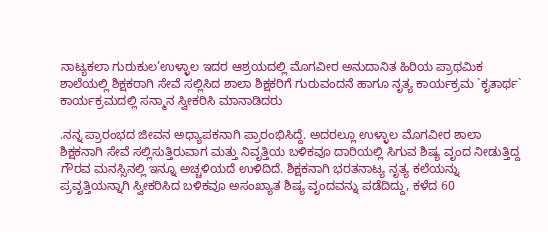ನಾಟ್ಯಕಲಾ ಗುರುಕುಲ’ಉಳ್ಳಾಲ ಇದರ ಆಶ್ರಯದಲ್ಲಿ ಮೊಗವೀರ ಅನುದಾನಿತ ಹಿರಿಯ ಪ್ರಾಥಮಿಕ ಶಾಲೆಯಲ್ಲಿ ಶಿಕ್ಷಕರಾಗಿ ಸೇವೆ ಸಲ್ಲಿಸಿದ ಶಾಲಾ ಶಿಕ್ಷಕರಿಗೆ ಗುರುವಂದನೆ ಹಾಗೂ ನೃತ್ಯ ಕಾರ್ಯಕ್ರಮ `ಕೃತಾರ್ಥ` ಕಾರ್ಯಕ್ರಮದಲ್ಲಿ ಸನ್ಮಾನ ಸ್ವೀಕರಿಸಿ ಮಾನಾಡಿದರು

.ನನ್ನ ಪ್ರಾರಂಭದ ಜೀವನ ಅಧ್ಯಾಪಕನಾಗಿ ಪ್ರಾರಂಭಿಸಿದ್ದೆ. ಅದರಲ್ಲೂ ಉಳ್ಳಾಲ ಮೊಗವೀರ ಶಾಲಾ ಶಿಕ್ಷಕನಾಗಿ ಸೇವೆ ಸಲ್ಲಿಸುತ್ತಿರುವಾಗ ಮತ್ತು ನಿವೃತ್ತಿಯ ಬಳಿಕವೂ ದಾರಿಯಲ್ಲಿ ಸಿಗುವ ಶಿಷ್ಯ ವೃಂದ ನೀಡುತ್ತಿದ್ದ ಗೌರವ ಮನಸ್ಸಿನಲ್ಲಿ ಇನ್ನೂ ಅಚ್ಚಳಿಯದೆ ಉಳಿದಿದೆ. ಶಿಕ್ಷಕನಾಗಿ ಭರತನಾಟ್ಯ ನೃತ್ಯ ಕಲೆಯನ್ನು ಪ್ರವೃತ್ತಿಯನ್ನಾಗಿ ಸ್ವೀಕರಿಸಿದ ಬಳಿಕವೂ ಅಸಂಖ್ಯಾತ ಶಿಷ್ಯ ವೃಂದವನ್ನು ಪಡೆದಿದ್ದು, ಕಳೆದ 60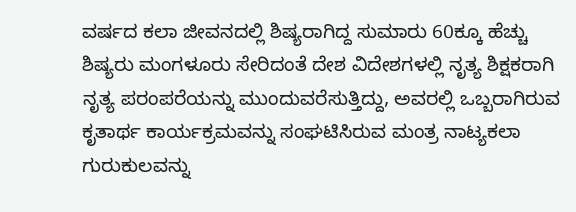ವರ್ಷದ ಕಲಾ ಜೀವನದಲ್ಲಿ ಶಿಷ್ಯರಾಗಿದ್ದ ಸುಮಾರು 60ಕ್ಕೂ ಹೆಚ್ಚು ಶಿಷ್ಯರು ಮಂಗಳೂರು ಸೇರಿದಂತೆ ದೇಶ ವಿದೇಶಗಳಲ್ಲಿ ನೃತ್ಯ ಶಿಕ್ಷಕರಾಗಿ ನೃತ್ಯ ಪರಂಪರೆಯನ್ನು ಮುಂದುವರೆಸುತ್ತಿದ್ದು, ಅವರಲ್ಲಿ ಒಬ್ಬರಾಗಿರುವ ಕೃತಾರ್ಥ ಕಾರ್ಯಕ್ರಮವನ್ನು ಸಂಘಟಿಸಿರುವ ಮಂತ್ರ ನಾಟ್ಯಕಲಾ ಗುರುಕುಲವನ್ನು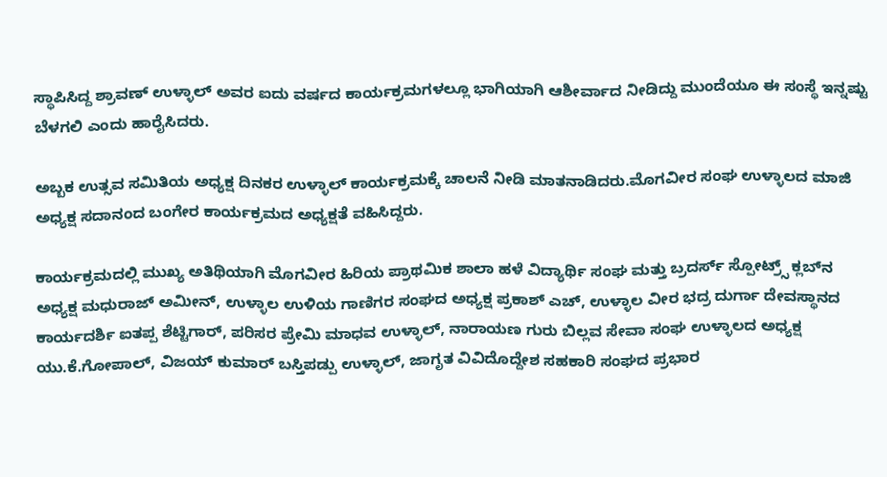ಸ್ಥಾಪಿಸಿದ್ದ ಶ್ರಾವಣ್ ಉಳ್ಳಾಲ್ ಅವರ ಐದು ವರ್ಷದ ಕಾರ್ಯಕ್ರಮಗಳಲ್ಲೂ ಭಾಗಿಯಾಗಿ ಆಶೀರ್ವಾದ ನೀಡಿದ್ದು ಮುಂದೆಯೂ ಈ ಸಂಸ್ಥೆ ಇನ್ನಷ್ಟು ಬೆಳಗಲಿ ಎಂದು ಹಾರೈಸಿದರು.

ಅಬ್ಬಕ ಉತ್ಸವ ಸಮಿತಿಯ ಅಧ್ಯಕ್ಷ ದಿನಕರ ಉಳ್ಳಾಲ್‍ ಕಾರ್ಯಕ್ರಮಕ್ಕೆ ಚಾಲನೆ ನೀಡಿ ಮಾತನಾಡಿದರು.ಮೊಗವೀರ ಸಂಘ ಉಳ್ಳಾಲದ ಮಾಜಿ ಅಧ್ಯಕ್ಷ ಸದಾನಂದ ಬಂಗೇರ ಕಾರ್ಯಕ್ರಮದ ಅಧ್ಯಕ್ಷತೆ ವಹಿಸಿದ್ದರು.

ಕಾರ್ಯಕ್ರಮದಲ್ಲಿ ಮುಖ್ಯ ಅತಿಥಿಯಾಗಿ ಮೊಗವೀರ ಹಿರಿಯ ಪ್ರಾಥಮಿಕ ಶಾಲಾ ಹಳೆ ವಿದ್ಯಾರ್ಥಿ ಸಂಘ ಮತ್ತು ಬ್ರದರ್ಸ್ ಸ್ಪೋಟ್ರ್ಸ್ ಕ್ಲಬ್‍ನ ಅಧ್ಯಕ್ಷ ಮಧುರಾಜ್ ಅಮೀನ್, ಉಳ್ಳಾಲ ಉಳಿಯ ಗಾಣಿಗರ ಸಂಘದ ಅಧ್ಯಕ್ಷ ಪ್ರಕಾಶ್ ಎಚ್, ಉಳ್ಳಾಲ ವೀರ ಭದ್ರ ದುರ್ಗಾ ದೇವಸ್ಥಾನದ ಕಾರ್ಯದರ್ಶಿ ಐತಪ್ಪ ಶೆಟ್ಟಿಗಾರ್, ಪರಿಸರ ಪ್ರೇಮಿ ಮಾಧವ ಉಳ್ಳಾಲ್, ನಾರಾಯಣ ಗುರು ಬಿಲ್ಲವ ಸೇವಾ ಸಂಘ ಉಳ್ಳಾಲದ ಅಧ್ಯಕ್ಷ ಯು.ಕೆ.ಗೋಪಾಲ್, ವಿಜಯ್ ಕುಮಾರ್ ಬಸ್ತಿಪಡ್ಪು ಉಳ್ಳಾಲ್, ಜಾಗೃತ ವಿವಿದೊದ್ದೇಶ ಸಹಕಾರಿ ಸಂಘದ ಪ್ರಭಾರ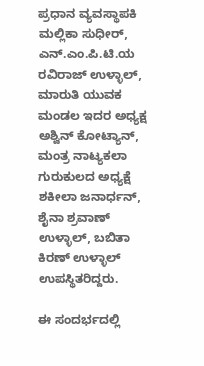ಪ್ರಧಾನ ವ್ಯವಸ್ಥಾಪಕಿ ಮಲ್ಲಿಕಾ ಸುಧೀರ್, ಎನ್.ಎಂ.ಪಿ.ಟಿ.ಯ ರವಿರಾಜ್ ಉಳ್ಳಾಲ್, ಮಾರುತಿ ಯುವಕ ಮಂಡಲ ಇದರ ಅಧ್ಯಕ್ಷ ಅಶ್ವಿನ್ ಕೋಟ್ಯಾನ್, ಮಂತ್ರ ನಾಟ್ಯಕಲಾ ಗುರುಕುಲದ ಅಧ್ಯಕ್ಷೆ ಶಕೀಲಾ ಜನಾರ್ಧನ್, ಶೈನಾ ಶ್ರವಾಣ್ ಉಳ್ಳಾಲ್, ಬಬಿತಾ ಕಿರಣ್ ಉಳ್ಳಾಲ್ ಉಪಸ್ಥಿತರಿದ್ದರು.

ಈ ಸಂದರ್ಭದಲ್ಲಿ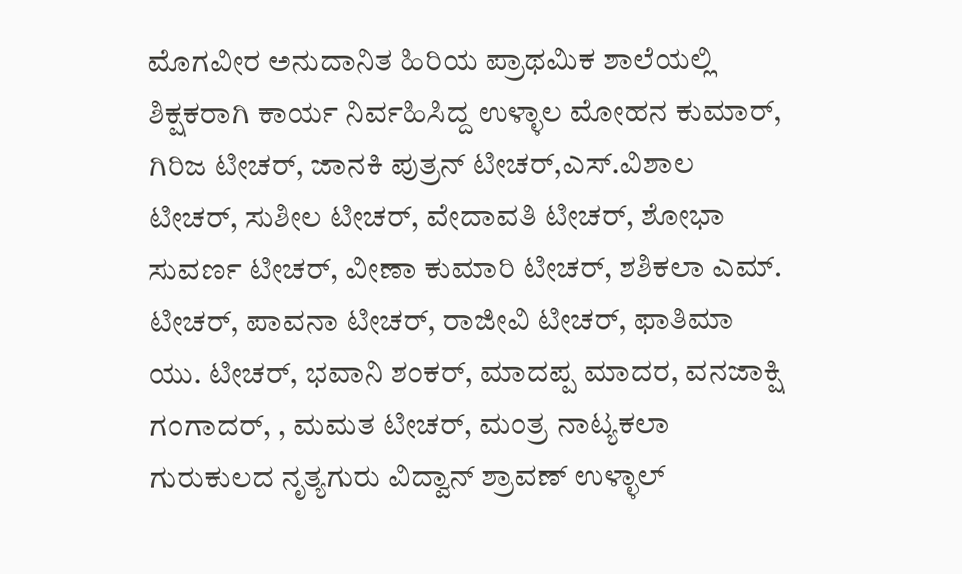ಮೊಗವೀರ ಅನುದಾನಿತ ಹಿರಿಯ ಪ್ರಾಥಮಿಕ ಶಾಲೆಯಲ್ಲಿ ಶಿಕ್ಷಕರಾಗಿ ಕಾರ್ಯ ನಿರ್ವಹಿಸಿದ್ದ ಉಳ್ಳಾಲ ಮೋಹನ ಕುಮಾರ್, ಗಿರಿಜ ಟೀಚರ್, ಜಾನಕಿ ಪುತ್ರನ್ ಟೀಚರ್,ಎಸ್.ವಿಶಾಲ ಟೀಚರ್, ಸುಶೀಲ ಟೀಚರ್, ವೇದಾವತಿ ಟೀಚರ್, ಶೋಭಾ ಸುವರ್ಣ ಟೀಚರ್, ವೀಣಾ ಕುಮಾರಿ ಟೀಚರ್, ಶಶಿಕಲಾ ಎಮ್. ಟೀಚರ್, ಪಾವನಾ ಟೀಚರ್, ರಾಜೀವಿ ಟೀಚರ್, ಫಾತಿಮಾ ಯು. ಟೀಚರ್, ಭವಾನಿ ಶಂಕರ್, ಮಾದಪ್ಪ ಮಾದರ, ವನಜಾಕ್ಷಿ ಗಂಗಾದರ್, , ಮಮತ ಟೀಚರ್, ಮಂತ್ರ ನಾಟ್ಯಕಲಾ ಗುರುಕುಲದ ನೃತ್ಯಗುರು ವಿದ್ವಾನ್ ಶ್ರಾವಣ್ ಉಳ್ಳಾಲ್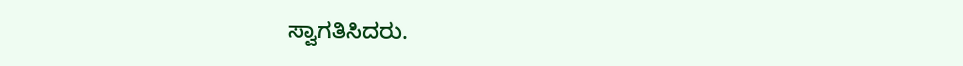ಸ್ವಾಗತಿಸಿದರು.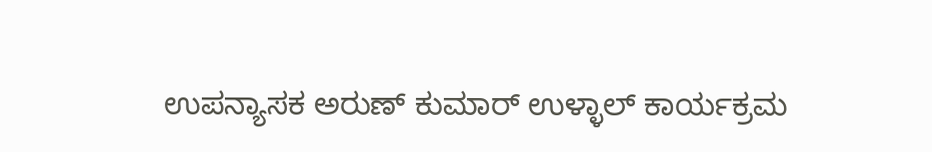ಉಪನ್ಯಾಸಕ ಅರುಣ್ ಕುಮಾರ್ ಉಳ್ಳಾಲ್ ಕಾರ್ಯಕ್ರಮ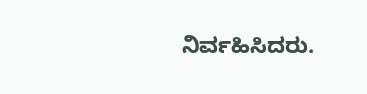ನಿರ್ವಹಿಸಿದರು.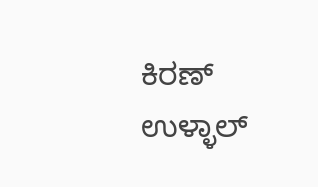ಕಿರಣ್ ಉಳ್ಳಾಲ್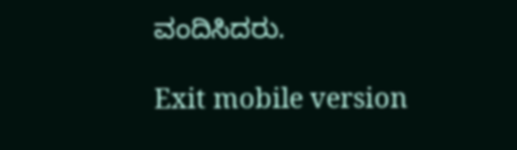ವಂದಿಸಿದರು.

Exit mobile version